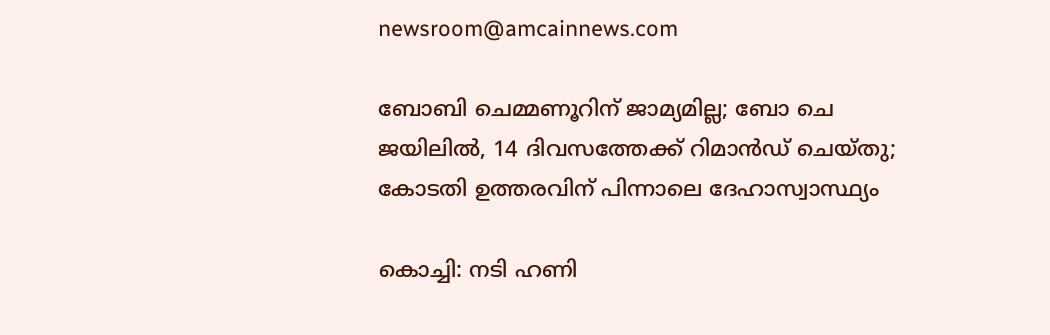newsroom@amcainnews.com

ബോബി ചെമ്മണൂറിന് ജാമ്യമില്ല; ബോ ചെ ജയിലിൽ, 14 ദിവസത്തേക്ക് റിമാൻഡ് ചെയ്തു; കോടതി ഉത്തരവിന് പിന്നാലെ ദേഹാസ്വാസ്ഥ്യം

കൊച്ചി: നടി ഹണി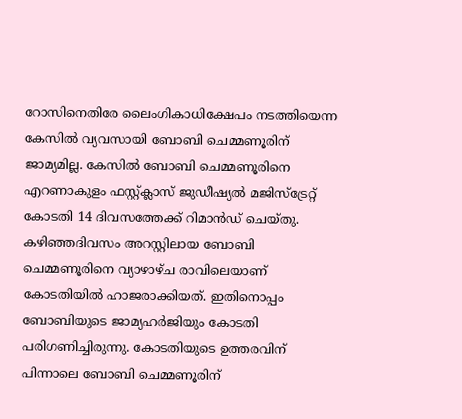റോസിനെതിരേ ലൈംഗികാധിക്ഷേപം നടത്തിയെന്ന കേസിൽ വ്യവസായി ബോബി ചെമ്മണൂരിന് ജാമ്യമില്ല. കേസിൽ ബോബി ചെമ്മണൂരിനെ എറണാകുളം ഫസ്റ്റ്ക്ലാസ് ജുഡീഷ്യൽ മജിസ്‌ട്രേറ്റ് കോടതി 14 ദിവസത്തേക്ക് റിമാൻഡ് ചെയ്തു. കഴിഞ്ഞദിവസം അറസ്റ്റിലായ ബോബി ചെമ്മണൂരിനെ വ്യാഴാഴ്ച രാവിലെയാണ് കോടതിയിൽ ഹാജരാക്കിയത്. ഇതിനൊപ്പം ബോബിയുടെ ജാമ്യഹർജിയും കോടതി പരിഗണിച്ചിരുന്നു. കോടതിയുടെ ഉത്തരവിന് പിന്നാലെ ബോബി ചെമ്മണൂരിന്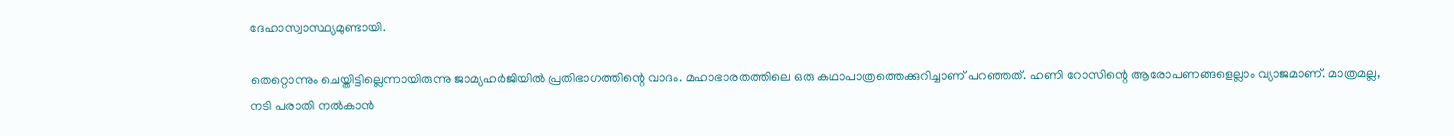ദേഹാസ്വാസ്ഥ്യമുണ്ടായി.

തെറ്റൊന്നും ചെയ്തിട്ടില്ലെന്നായിരുന്നു ജാമ്യഹർജിയിൽ പ്രതിഭാഗത്തിന്റെ വാദം. മഹാഭാരതത്തിലെ ഒരു കഥാപാത്രത്തെക്കുറിച്ചാണ് പറഞ്ഞത്. ഹണി റോസിന്റെ ആരോപണങ്ങളെല്ലാം വ്യാജമാണ്. മാത്രമല്ല, നടി പരാതി നൽകാൻ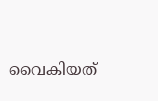വൈകിയത്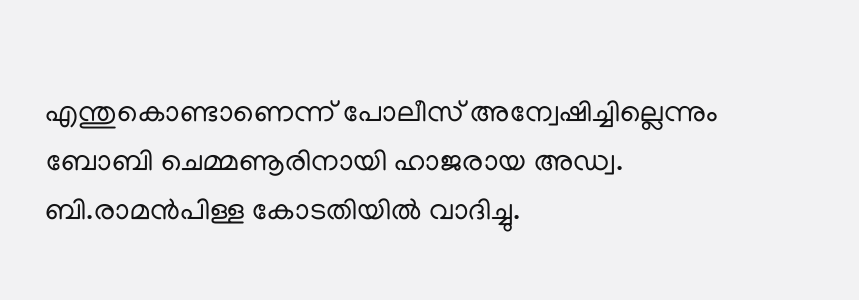എന്തുകൊണ്ടാണെന്ന് പോലീസ് അന്വേഷിച്ചില്ലെന്നും ബോബി ചെമ്മണൂരിനായി ഹാജരായ അഡ്വ. ബി.രാമൻപിള്ള കോടതിയിൽ വാദിച്ചു.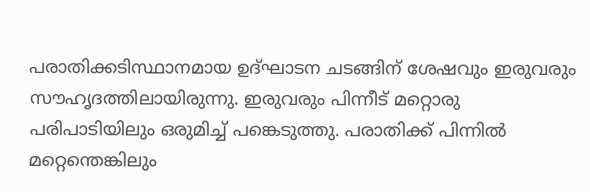പരാതിക്കടിസ്ഥാനമായ ഉദ്ഘാടന ചടങ്ങിന് ശേഷവും ഇരുവരും സൗഹൃദത്തിലായിരുന്നു. ഇരുവരും പിന്നീട് മറ്റൊരു പരിപാടിയിലും ഒരുമിച്ച് പങ്കെടുത്തു. പരാതിക്ക് പിന്നിൽ മറ്റെന്തെങ്കിലും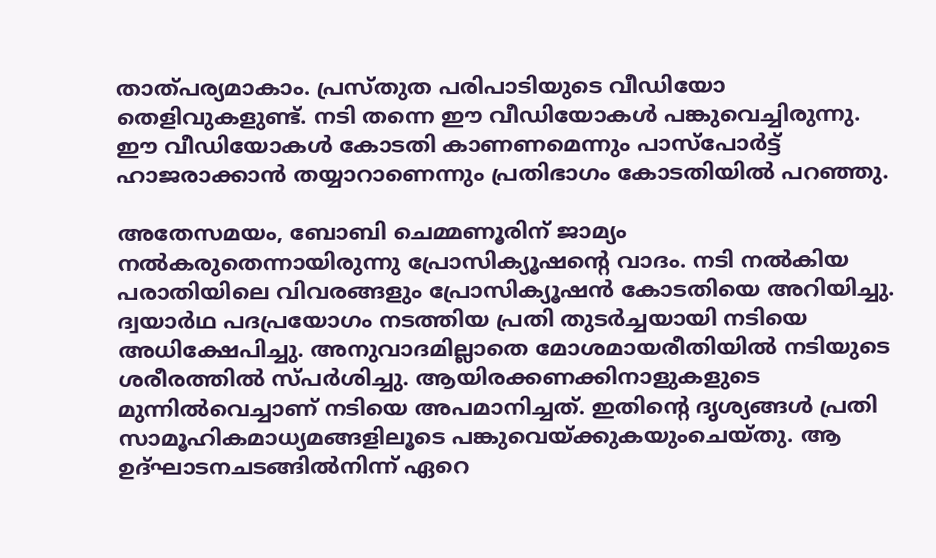താത്പര്യമാകാം. പ്രസ്തുത പരിപാടിയുടെ വീഡിയോ തെളിവുകളുണ്ട്. നടി തന്നെ ഈ വീഡിയോകൾ പങ്കുവെച്ചിരുന്നു. ഈ വീഡിയോകൾ കോടതി കാണണമെന്നും പാസ്പോർട്ട് ഹാജരാക്കാൻ തയ്യാറാണെന്നും പ്രതിഭാഗം കോടതിയിൽ പറഞ്ഞു.

അതേസമയം, ബോബി ചെമ്മണൂരിന് ജാമ്യം നൽകരുതെന്നായിരുന്നു പ്രോസിക്യൂഷന്റെ വാദം. നടി നൽകിയ പരാതിയിലെ വിവരങ്ങളും പ്രോസിക്യൂഷൻ കോടതിയെ അറിയിച്ചു. ദ്വയാർഥ പദപ്രയോഗം നടത്തിയ പ്രതി തുടർച്ചയായി നടിയെ അധിക്ഷേപിച്ചു. അനുവാദമില്ലാതെ മോശമായരീതിയിൽ നടിയുടെ ശരീരത്തിൽ സ്പർശിച്ചു. ആയിരക്കണക്കിനാളുകളുടെ മുന്നിൽവെച്ചാണ് നടിയെ അപമാനിച്ചത്. ഇതിന്റെ ദൃശ്യങ്ങൾ പ്രതി സാമൂഹികമാധ്യമങ്ങളിലൂടെ പങ്കുവെയ്ക്കുകയുംചെയ്തു. ആ ഉദ്ഘാടനചടങ്ങിൽനിന്ന് ഏറെ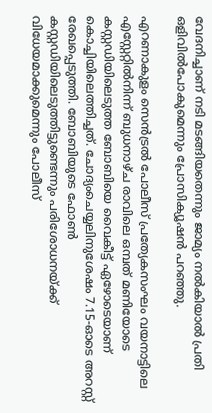വേദനിച്ചാണ് നടി മടങ്ങിയതെന്നും ജാമ്യം നൽകിയാൽ പ്രതി ഒളിവിൽപോകുമെന്നും പ്രോസിക്യൂഷൻ പറഞ്ഞു.

എറണാകുളം സെൻട്രൽ പോലീസ് പ്രത്യേകസംഘം വയനാട്ടിലെ എസ്റ്റേറ്റിൽനിന്ന് ബുധനാഴ്ച രാവിലെ ഒമ്പത് മണിയോടെ കസ്റ്റഡിയിലെടുത്ത ബോബിയെ വൈകീട്ട് ഏഴോടെയാണ് കൊച്ചിയിലെത്തിച്ചത്. ചോദ്യംചെയ്യലിനുശേഷം 7.15-ഓടെ അറസ്റ്റ് രേഖപ്പെടുത്തി. ബോബിയുടെ ഫോൺ കസ്റ്റഡിയിലെടുത്തിട്ടുണ്ടെന്നും പരിശോധനയ്ക്ക് വിധേയമാക്കുമെന്നും പോലീസ്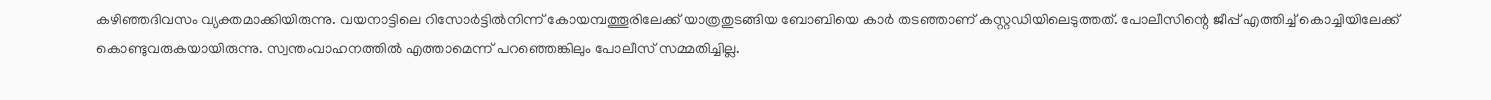കഴിഞ്ഞദിവസം വ്യക്തമാക്കിയിരുന്നു. വയനാട്ടിലെ റിസോർട്ടിൽനിന്ന് കോയമ്പത്തൂരിലേക്ക് യാത്രതുടങ്ങിയ ബോബിയെ കാർ തടഞ്ഞാണ് കസ്റ്റഡിയിലെടുത്തത്. പോലീസിന്റെ ജീപ്പ് എത്തിച്ച് കൊച്ചിയിലേക്ക് കൊണ്ടുവരുകയായിരുന്നു. സ്വന്തംവാഹനത്തിൽ എത്താമെന്ന് പറഞ്ഞെങ്കിലും പോലീസ് സമ്മതിച്ചില്ല.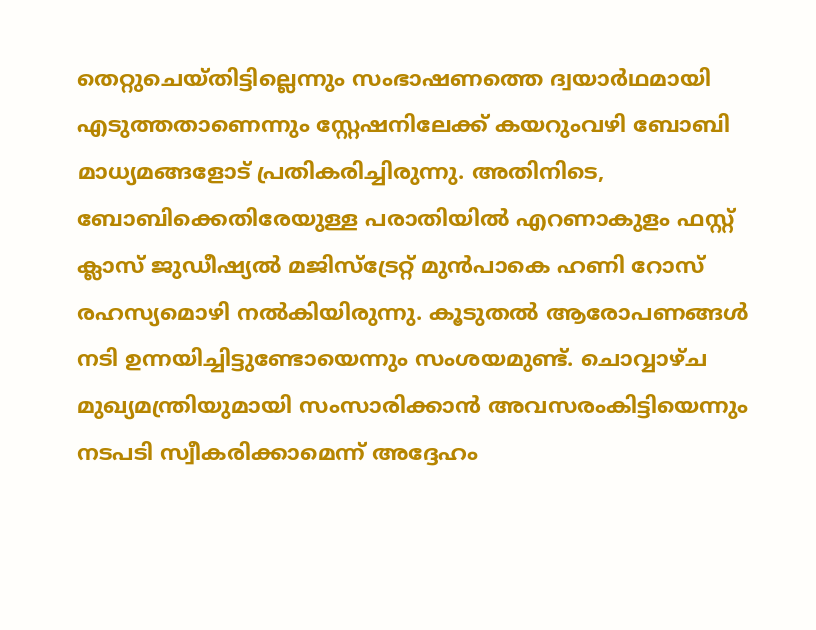തെറ്റുചെയ്തിട്ടില്ലെന്നും സംഭാഷണത്തെ ദ്വയാർഥമായി എടുത്തതാണെന്നും സ്റ്റേഷനിലേക്ക് കയറുംവഴി ബോബി മാധ്യമങ്ങളോട് പ്രതികരിച്ചിരുന്നു. അതിനിടെ, ബോബിക്കെതിരേയുള്ള പരാതിയിൽ എറണാകുളം ഫസ്റ്റ് ക്ലാസ് ജുഡീഷ്യൽ മജിസ്ട്രേറ്റ് മുൻപാകെ ഹണി റോസ് രഹസ്യമൊഴി നൽകിയിരുന്നു. കൂടുതൽ ആരോപണങ്ങൾ നടി ഉന്നയിച്ചിട്ടുണ്ടോയെന്നും സംശയമുണ്ട്. ചൊവ്വാഴ്ച മുഖ്യമന്ത്രിയുമായി സംസാരിക്കാൻ അവസരംകിട്ടിയെന്നും നടപടി സ്വീകരിക്കാമെന്ന് അദ്ദേഹം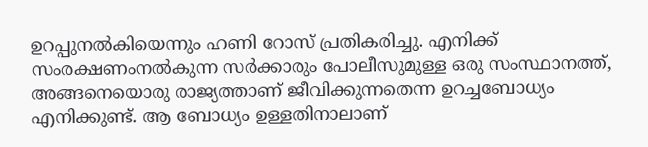ഉറപ്പുനൽകിയെന്നും ഹണി റോസ് പ്രതികരിച്ചു. എനിക്ക് സംരക്ഷണംനൽകുന്ന സർക്കാരും പോലീസുമുള്ള ഒരു സംസ്ഥാനത്ത്, അങ്ങനെയൊരു രാജ്യത്താണ് ജീവിക്കുന്നതെന്ന ഉറച്ചബോധ്യം എനിക്കുണ്ട്. ആ ബോധ്യം ഉള്ളതിനാലാണ്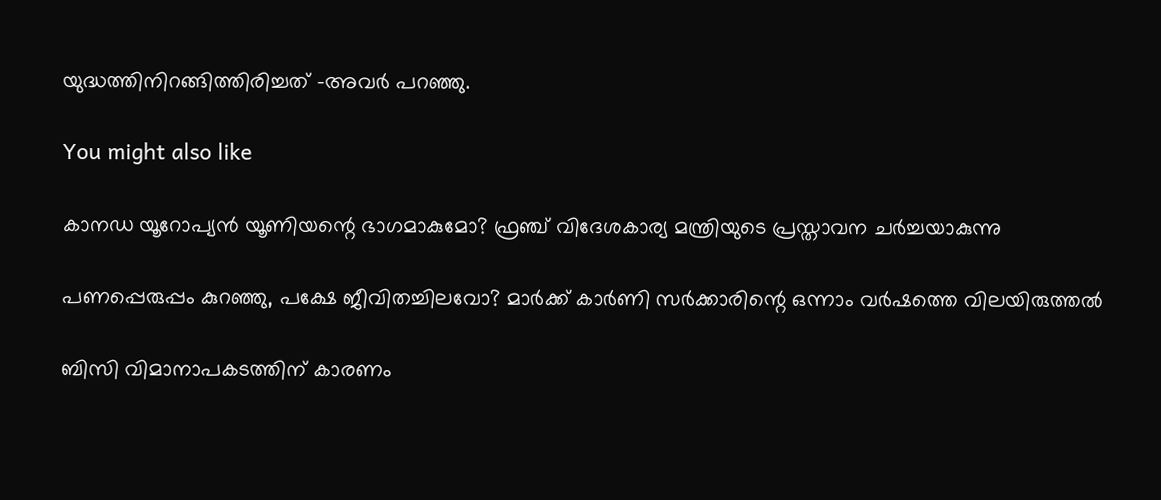യുദ്ധത്തിനിറങ്ങിത്തിരിച്ചത് -അവർ പറഞ്ഞു.

You might also like

കാനഡ യൂറോപ്യൻ യൂണിയന്റെ ഭാഗമാകുമോ? ഫ്രഞ്ച് വിദേശകാര്യ മന്ത്രിയുടെ പ്രസ്താവന ചർച്ചയാകുന്നു

പണപ്പെരുപ്പം കുറഞ്ഞു, പക്ഷേ ജീവിതച്ചിലവോ? മാർക്ക് കാർണി സർക്കാരിന്റെ ഒന്നാം വർഷത്തെ വിലയിരുത്തൽ

ബിസി വിമാനാപകടത്തിന് കാരണം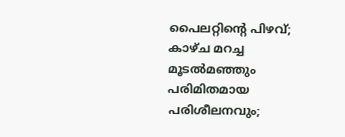പൈലറ്റിന്റെ പിഴവ്; കാഴ്ച മറച്ച മൂടൽമഞ്ഞും പരിമിതമായ പരിശീലനവും;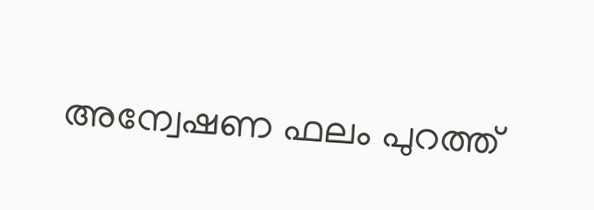അന്വേഷണ ഫലം പുറത്ത്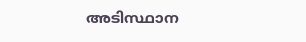അടിസ്ഥാന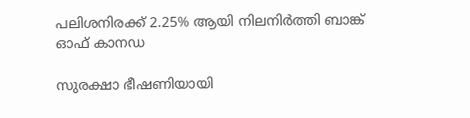പലിശനിരക്ക് 2.25% ആയി നിലനിർത്തി ബാങ്ക് ഓഫ് കാനഡ

സുരക്ഷാ ഭീഷണിയായി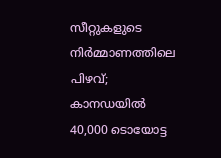സീറ്റുകളുടെ നിർമ്മാണത്തിലെ പിഴവ്; കാനഡയിൽ 40,000 ടൊയോട്ട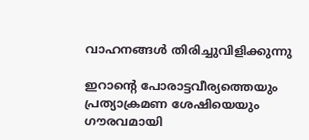വാഹനങ്ങൾ തിരിച്ചുവിളിക്കുന്നു

ഇറാന്റെ പോരാട്ടവീര്യത്തെയും പ്രത്യാക്രമണ ശേഷിയെയും ഗൗരവമായി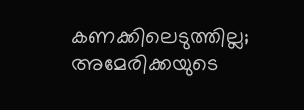കണക്കിലെടുത്തില്ല; അമേരിക്കയുടെ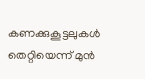കണക്കുകൂട്ടലുകൾ തെറ്റിയെന്ന് മുൻ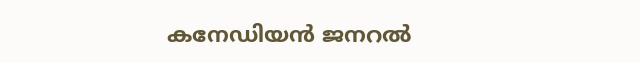കനേഡിയൻ ജനറൽ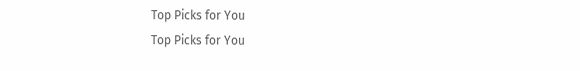Top Picks for You
Top Picks for You